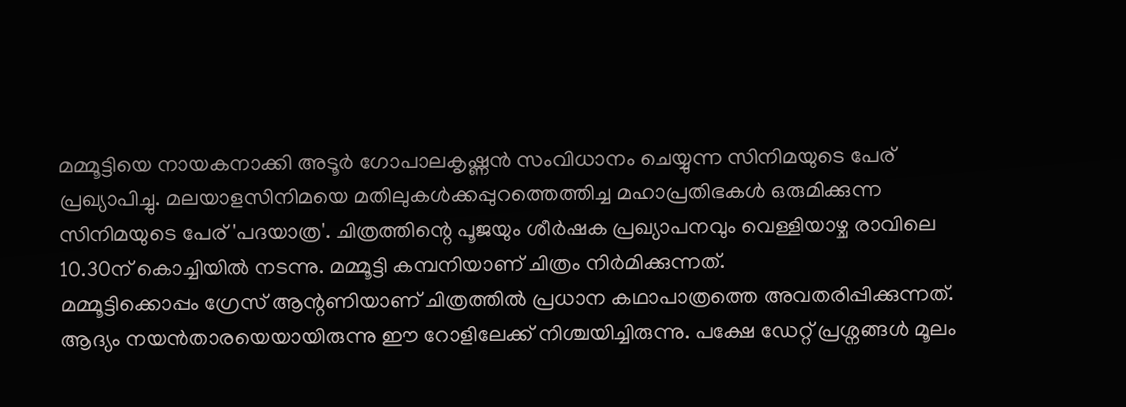മമ്മൂട്ടിയെ നായകനാക്കി അടൂർ ഗോപാലകൃഷ്ണൻ സംവിധാനം ചെയ്യുന്ന സിനിമയുടെ പേര് പ്രഖ്യാപിച്ചു. മലയാളസിനിമയെ മതിലുകൾക്കപ്പുറത്തെത്തിച്ച മഹാപ്രതിഭകൾ ഒരുമിക്കുന്ന സിനിമയുടെ പേര് 'പദയാത്ര'. ചിത്രത്തിന്റെ പൂജയും ശീർഷക പ്രഖ്യാപനവും വെള്ളിയാഴ്ച രാവിലെ 10.30ന് കൊച്ചിയിൽ നടന്നു. മമ്മൂട്ടി കമ്പനിയാണ് ചിത്രം നിർമിക്കുന്നത്.
മമ്മൂട്ടിക്കൊപ്പം ഗ്രേസ് ആന്റണിയാണ് ചിത്രത്തിൽ പ്രധാന കഥാപാത്രത്തെ അവതരിപ്പിക്കുന്നത്. ആദ്യം നയൻതാരയെയായിരുന്നു ഈ റോളിലേക്ക് നിശ്ചയിച്ചിരുന്നു. പക്ഷേ ഡേറ്റ് പ്രശ്നങ്ങൾ മൂലം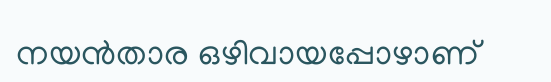നയൻതാര ഒഴിവായപ്പോഴാണ്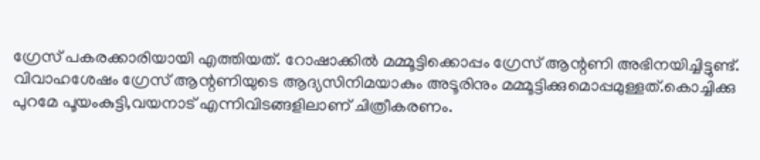ഗ്രേസ് പകരക്കാരിയായി എത്തിയത്. റോഷാക്കിൽ മമ്മൂട്ടിക്കൊപ്പം ഗ്രേസ് ആന്റണി അഭിനയിച്ചിട്ടുണ്ട്. വിവാഹശേഷം ഗ്രേസ് ആന്റണിയുടെ ആദ്യസിനിമയാകും അടൂരിനും മമ്മൂട്ടിക്കുമൊപ്പമുള്ളത്.കൊച്ചിക്കു പുറമേ പൂയംകുട്ടി,വയനാട് എന്നിവിടങ്ങളിലാണ് ചിത്രീകരണം.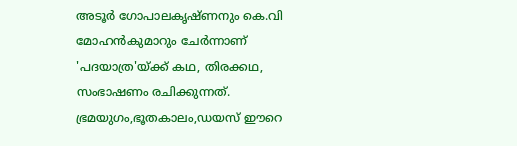അടൂർ ഗോപാലകൃഷ്ണനും കെ.വി മോഹൻകുമാറും ചേർന്നാണ് 'പദയാത്ര'യ്ക്ക് കഥ, തിരക്കഥ, സംഭാഷണം രചിക്കുന്നത്. ഭ്രമയുഗം,ഭൂതകാലം,ഡയസ് ഈറെ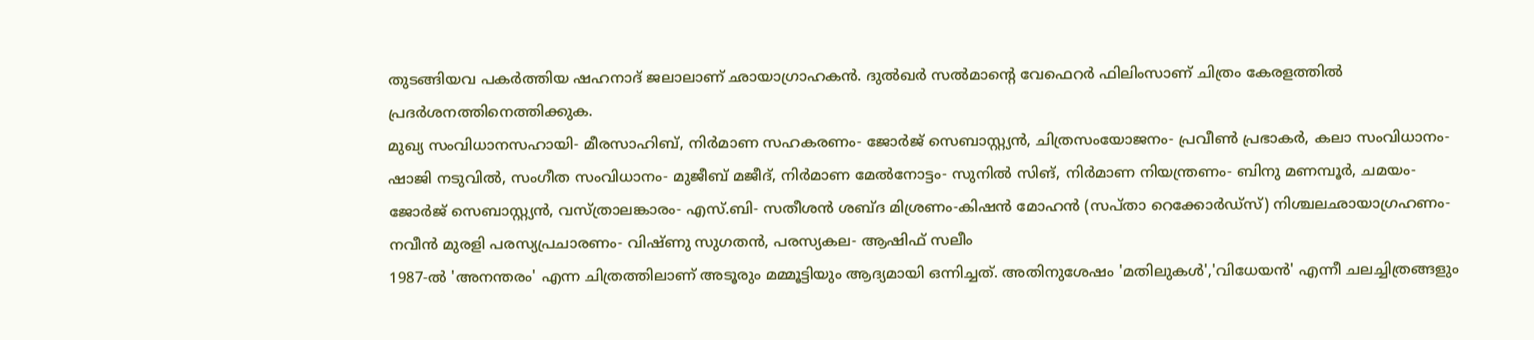തുടങ്ങിയവ പകർത്തിയ ഷഹനാദ് ജലാലാണ് ഛായാഗ്രാഹകൻ. ദുൽഖർ സൽമാന്റെ വേഫെറർ ഫിലിംസാണ് ചിത്രം കേരളത്തിൽ പ്രദർശനത്തിനെത്തിക്കുക.
മുഖ്യ സംവിധാനസഹായി- മീരസാഹിബ്, നിർമാണ സഹകരണം- ജോർജ് സെബാസ്റ്റ്യൻ, ചിത്രസംയോജനം- പ്രവീൺ പ്രഭാകർ, കലാ സംവിധാനം- ഷാജി നടുവിൽ, സംഗീത സംവിധാനം- മുജീബ് മജീദ്, നിർമാണ മേൽനോട്ടം- സുനിൽ സിങ്, നിർമാണ നിയന്ത്രണം- ബിനു മണമ്പൂർ, ചമയം- ജോർജ് സെബാസ്റ്റ്യൻ, വസ്ത്രാലങ്കാരം- എസ്.ബി- സതീശൻ ശബ്ദ മിശ്രണം-കിഷൻ മോഹൻ (സപ്താ റെക്കോർഡ്സ്) നിശ്ചലഛായാഗ്രഹണം- നവീൻ മുരളി പരസ്യപ്രചാരണം- വിഷ്ണു സുഗതൻ, പരസ്യകല- ആഷിഫ് സലീം
1987-ൽ 'അനന്തരം' എന്ന ചിത്രത്തിലാണ് അടൂരും മമ്മൂട്ടിയും ആദ്യമായി ഒന്നിച്ചത്. അതിനുശേഷം 'മതിലുകൾ','വിധേയൻ' എന്നീ ചലച്ചിത്രങ്ങളും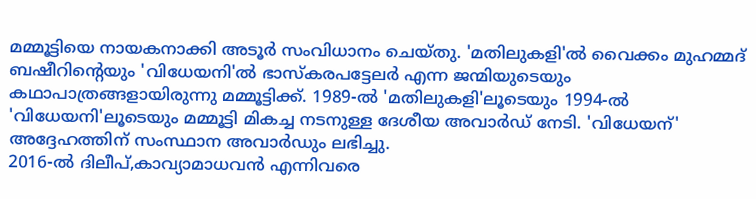മമ്മൂട്ടിയെ നായകനാക്കി അടൂർ സംവിധാനം ചെയ്തു. 'മതിലുകളി'ൽ വൈക്കം മുഹമ്മദ് ബഷീറിന്റെയും 'വിധേയനി'ൽ ഭാസ്കരപട്ടേലർ എന്ന ജന്മിയുടെയും കഥാപാത്രങ്ങളായിരുന്നു മമ്മൂട്ടിക്ക്. 1989-ൽ 'മതിലുകളി'ലൂടെയും 1994-ൽ 'വിധേയനി'ലൂടെയും മമ്മൂട്ടി മികച്ച നടനുള്ള ദേശീയ അവാർഡ് നേടി. 'വിധേയന്' അദ്ദേഹത്തിന് സംസ്ഥാന അവാർഡും ലഭിച്ചു.
2016-ൽ ദിലീപ്,കാവ്യാമാധവൻ എന്നിവരെ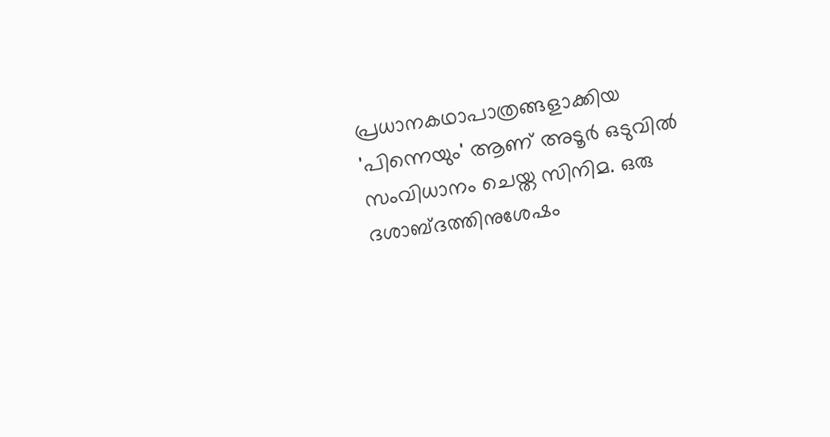പ്രധാനകഥാപാത്രങ്ങളാക്കിയ 'പിന്നെയും' ആണ് അടൂർ ഒടുവിൽ സംവിധാനം ചെയ്ത സിനിമ. ഒരു ദശാബ്ദത്തിനുശേഷം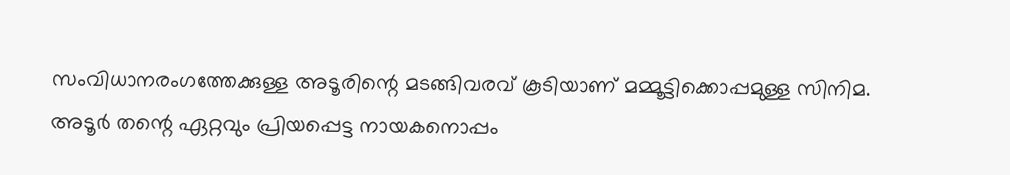സംവിധാനരംഗത്തേക്കുള്ള അടൂരിന്റെ മടങ്ങിവരവ് കൂടിയാണ് മമ്മൂട്ടിക്കൊപ്പമുള്ള സിനിമ. അടൂർ തന്റെ ഏറ്റവും പ്രിയപ്പെട്ട നായകനൊപ്പം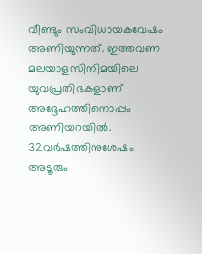വീണ്ടും സംവിധായകവേഷം അണിയുന്നത്. ഇത്തവണ മലയാളസിനിമയിലെ യുവപ്രതിഭകളാണ് അദ്ദേഹത്തിനൊപ്പം അണിയറയിൽ.
32വർഷത്തിനുശേഷം അടൂരും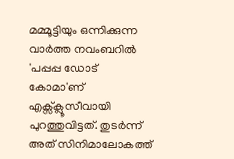മമ്മൂട്ടിയും ഒന്നിക്കുന്ന വാർത്ത നവംബറിൽ 'പപ്പപ്പ ഡോട് കോമാ'ണ് എക്സ്ക്ലൂസീവായി പുറത്തുവിട്ടത്. തുടർന്ന് അത് സിനിമാലോകത്ത്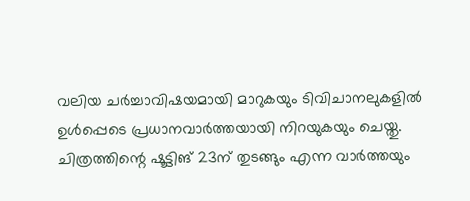വലിയ ചർച്ചാവിഷയമായി മാറുകയും ടിവിചാനലുകളിൽ ഉൾപ്പെടെ പ്രധാനവാർത്തയായി നിറയുകയും ചെയ്തു. ചിത്രത്തിന്റെ ഷൂട്ടിങ് 23ന് തുടങ്ങും എന്ന വാർത്തയും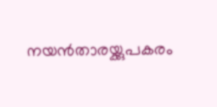നയൻതാരയ്ക്കുപകരം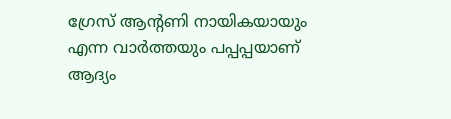ഗ്രേസ് ആന്റണി നായികയായും എന്ന വാർത്തയും പപ്പപ്പയാണ് ആദ്യം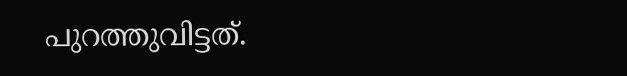പുറത്തുവിട്ടത്.